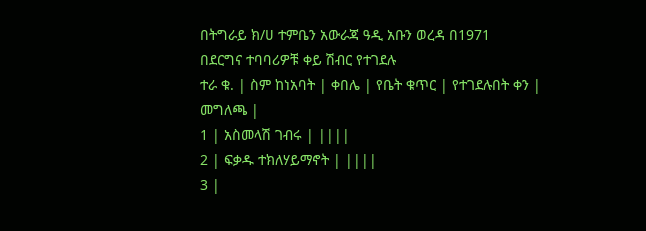በትግራይ ክ/ሀ ተምቤን አውራጃ ዓዲ አቡን ወረዳ በ1971
በደርግና ተባባሪዎቹ ቀይ ሽብር የተገደሉ
ተራ ቁ. | ስም ከነአባት | ቀበሌ | የቤት ቁጥር | የተገደሉበት ቀን | መግለጫ |
1 | አስመላሽ ገብሩ | ||||
2 | ፍቃዱ ተክለሃይማኖት | ||||
3 |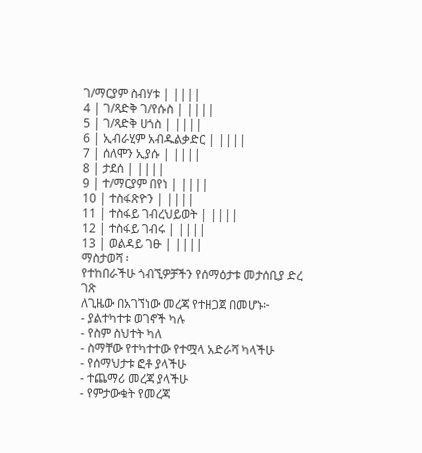ገ/ማርያም ስብሃቱ | ||||
4 | ገ/ጻድቅ ገ/የሱስ | ||||
5 | ገ/ጻድቅ ሀጎስ | ||||
6 | ኢብራሂም አብዱልቃድር | ||||
7 | ሰለሞን ኢያሱ | ||||
8 | ታደሰ | ||||
9 | ተ/ማርያም በየነ | ||||
10 | ተስፋጽዮን | ||||
11 | ተስፋይ ገብረህይወት | ||||
12 | ተስፋይ ገብሩ | ||||
13 | ወልዳይ ገፁ | ||||
ማስታወሻ ፡
የተከበራችሁ ጎብኚዎቻችን የሰማዕታቱ መታሰቢያ ድረ ገጽ
ለጊዜው በአገኘነው መረጃ የተዘጋጀ በመሆኑ፦
- ያልተካተቱ ወገኖች ካሉ
- የስም ስህተት ካለ
- ስማቸው የተካተተው የተሟላ አድራሻ ካላችሁ
- የሰማህታቱ ፎቶ ያላችሁ
- ተጨማሪ መረጃ ያላችሁ
- የምታውቁት የመረጃ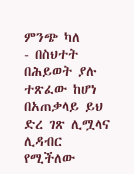ምንጭ ካለ
- በስህተት በሕይወት ያሉ ተጽፈው ከሆነ
በአጠቃላይ ይህ ድረ ገጽ ሊሟላና ሊዳብር የሚችለው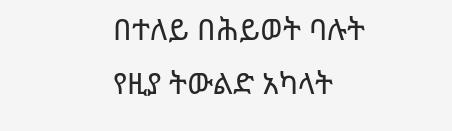በተለይ በሕይወት ባሉት
የዚያ ትውልድ አካላት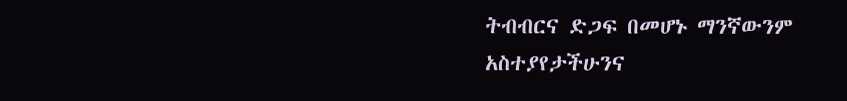ትብብርና ድጋፍ በመሆኑ ማንኛውንም አስተያየታችሁንና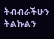ትብብራችሁን ትልኩልን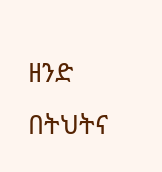ዘንድ በትህትና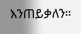እንጠይቃለን።